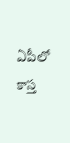ఏపీలో కాస్త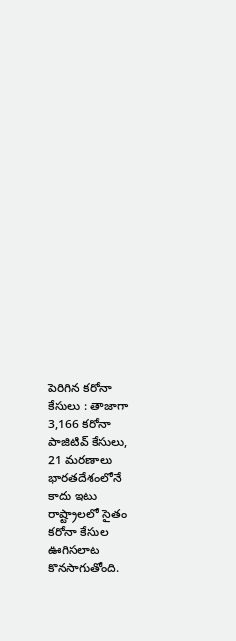పెరిగిన కరోనా కేసులు : తాజాగా 3,166 కరోనా పాజిటివ్ కేసులు, 21 మరణాలు
భారతదేశంలోనే కాదు ఇటు రాష్ట్రాలలో సైతం కరోనా కేసుల ఊగిసలాట కొనసాగుతోంది.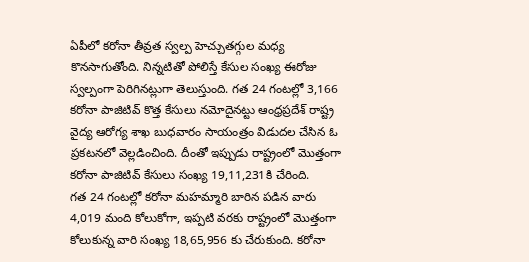ఏపీలో కరోనా తీవ్రత స్వల్ప హెచ్చుతగ్గుల మధ్య కొనసాగుతోంది. నిన్నటితో పోలిస్తే కేసుల సంఖ్య ఈరోజు స్వల్పంగా పెరిగినట్లుగా తెలుస్తుంది. గత 24 గంటల్లో 3,166 కరోనా పాజిటివ్ కొత్త కేసులు నమోదైనట్టు ఆంధ్రప్రదేశ్ రాష్ట్ర వైద్య ఆరోగ్య శాఖ బుధవారం సాయంత్రం విడుదల చేసిన ఓ ప్రకటనలో వెల్లడించింది. దీంతో ఇప్పుడు రాష్ట్రంలో మొత్తంగా కరోనా పాజిటివ్ కేసులు సంఖ్య 19,11,231కి చేరింది.
గత 24 గంటల్లో కరోనా మహమ్మారి బారిన పడిన వారు 4,019 మంది కోలుకోగా, ఇప్పటి వరకు రాష్ట్రంలో మొత్తంగా కోలుకున్న వారి సంఖ్య 18,65,956 కు చేరుకుంది. కరోనా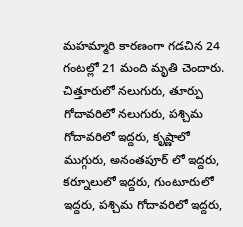మహమ్మారి కారణంగా గడచిన 24 గంటల్లో 21 మంది మృతి చెందారు. చిత్తూరులో నలుగురు, తూర్పు గోదావరిలో నలుగురు, పశ్చిమ గోదావరిలో ఇద్దరు, కృష్ణాలో ముగ్గురు, అనంతపూర్ లో ఇద్దరు, కర్నూలులో ఇద్దరు, గుంటూరులో ఇద్దరు, పశ్చిమ గోదావరిలో ఇద్దరు,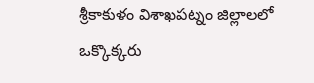శ్రీకాకుళం విశాఖపట్నం జిల్లాలలో ఒక్కొక్కరు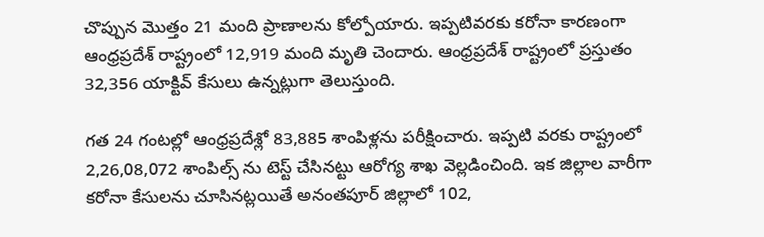చొప్పున మొత్తం 21 మంది ప్రాణాలను కోల్పోయారు. ఇప్పటివరకు కరోనా కారణంగా ఆంధ్రప్రదేశ్ రాష్ట్రంలో 12,919 మంది మృతి చెందారు. ఆంధ్రప్రదేశ్ రాష్ట్రంలో ప్రస్తుతం 32,356 యాక్టివ్ కేసులు ఉన్నట్లుగా తెలుస్తుంది.

గత 24 గంటల్లో ఆంధ్రప్రదేశ్లో 83,885 శాంపిళ్లను పరీక్షించారు. ఇప్పటి వరకు రాష్ట్రంలో 2,26,08,072 శాంపిల్స్ ను టెస్ట్ చేసినట్టు ఆరోగ్య శాఖ వెల్లడించింది. ఇక జిల్లాల వారీగా కరోనా కేసులను చూసినట్లయితే అనంతపూర్ జిల్లాలో 102,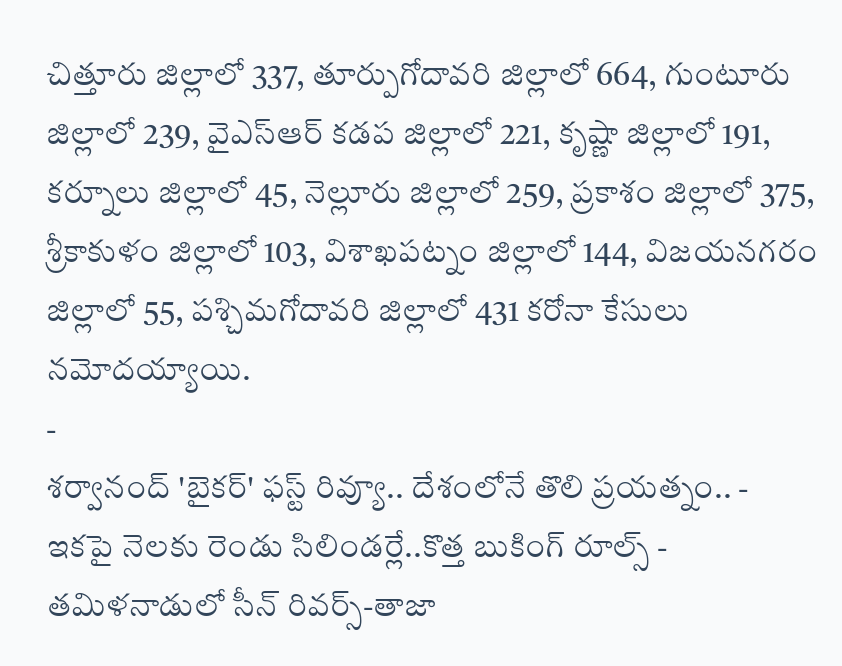చిత్తూరు జిల్లాలో 337, తూర్పుగోదావరి జిల్లాలో 664, గుంటూరు జిల్లాలో 239, వైఎస్ఆర్ కడప జిల్లాలో 221, కృష్ణా జిల్లాలో 191, కర్నూలు జిల్లాలో 45, నెల్లూరు జిల్లాలో 259, ప్రకాశం జిల్లాలో 375, శ్రీకాకుళం జిల్లాలో 103, విశాఖపట్నం జిల్లాలో 144, విజయనగరం జిల్లాలో 55, పశ్చిమగోదావరి జిల్లాలో 431 కరోనా కేసులు నమోదయ్యాయి.
-
శర్వానంద్ 'బైకర్' ఫస్ట్ రివ్యూ.. దేశంలోనే తొలి ప్రయత్నం.. -
ఇకపై నెలకు రెండు సిలిండర్లే..కొత్త బుకింగ్ రూల్స్ -
తమిళనాడులో సీన్ రివర్స్-తాజా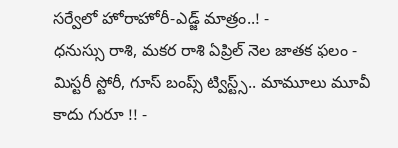సర్వేలో హోరాహోరీ-ఎడ్జ్ మాత్రం..! -
ధనుస్సు రాశి, మకర రాశి ఏప్రిల్ నెల జాతక ఫలం -
మిస్టరీ స్టోరీ, గూస్ బంప్స్ ట్విస్ట్స్.. మామూలు మూవీ కాదు గురూ !! -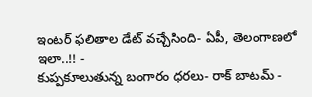ఇంటర్ ఫలితాల డేట్ వచ్చేసింది- ఏపీ, తెలంగాణలో ఇలా..!! -
కుప్పకూలుతున్న బంగారం ధరలు- రాక్ బాటమ్ -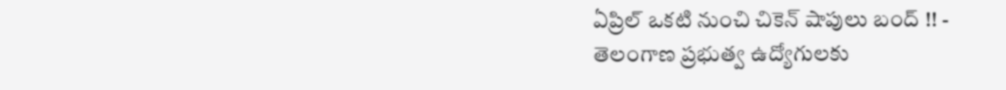ఏప్రిల్ ఒకటి నుంచి చికెన్ షాపులు బంద్ !! -
తెలంగాణ ప్రభుత్వ ఉద్యోగులకు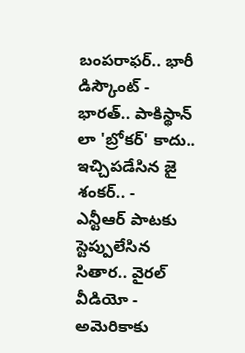బంపరాఫర్.. భారీ డిస్కౌంట్ -
భారత్.. పాకిస్థాన్ లా 'బ్రోకర్' కాదు.. ఇచ్చిపడేసిన జై శంకర్.. -
ఎన్టీఆర్ పాటకు స్టెప్పులేసిన సితార.. వైరల్ వీడియో -
అమెరికాకు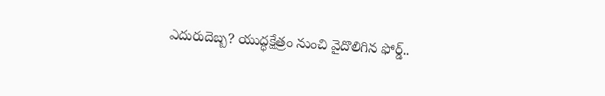ఎదురుదెబ్బ? యుద్ధక్షేత్రం నుంచి వైదొలిగిన ఫోర్డ్..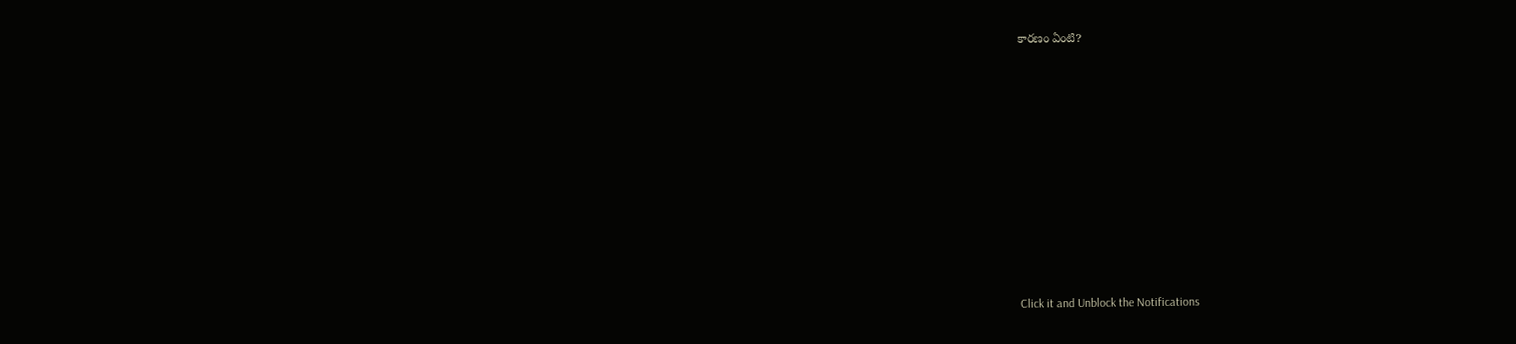కారణం ఏంటి?












Click it and Unblock the Notifications